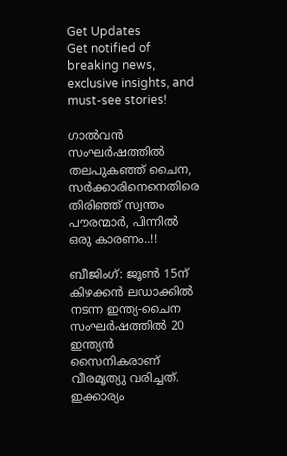Get Updates
Get notified of breaking news, exclusive insights, and must-see stories!

ഗാൽവൻ സംഘര്‍ഷത്തിൽ തലപുകഞ്ഞ് ചൈന, സർക്കാരിനെനെതിരെ തിരിഞ്ഞ് സ്വന്തം പൗരന്മാർ, പിന്നിൽ ഒരു കാരണം..!!

ബീജിംഗ്: ജൂണ്‍ 15ന് കിഴക്കന്‍ ലഡാക്കില്‍ നടന്ന ഇന്ത്യ-ചൈന സംഘര്‍ഷത്തില്‍ 20 ഇന്ത്യന്‍ സൈനികരാണ് വീരമൃത്യു വരിച്ചത്. ഇക്കാര്യം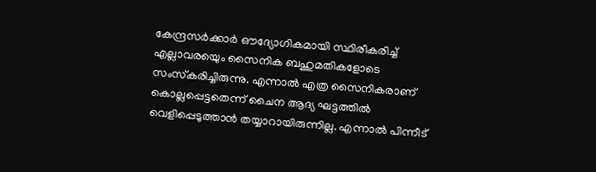കേന്ദ്രസര്‍ക്കാര്‍ ഔദ്യോഗികമായി സ്ഥിരീകരിച്ച് എല്ലാവരയെും സൈനിക ബഹുമതികളോടെ സംസ്‌കരിച്ചിരുന്നു. എന്നാല്‍ എത്ര സൈനികരാണ് കൊല്ലപ്പെട്ടതെന്ന് ചൈന ആദ്യ ഘട്ടത്തില്‍ വെളിപ്പെടുത്താന്‍ തയ്യാറായിരുന്നില്ല. എന്നാല്‍ പിന്നീട്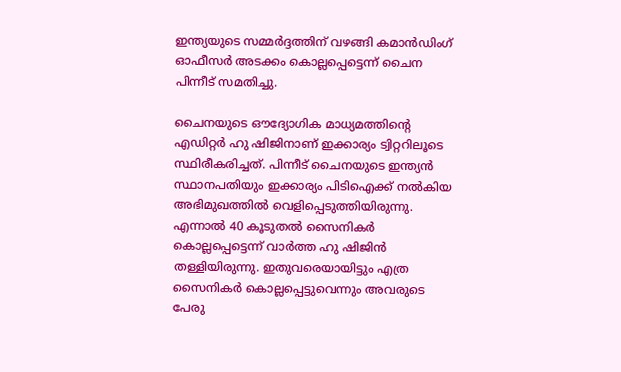ഇന്ത്യയുടെ സമ്മര്‍ദ്ദത്തിന് വഴങ്ങി കമാന്‍ഡിംഗ് ഓഫീസര്‍ അടക്കം കൊല്ലപ്പെട്ടെന്ന് ചൈന പിന്നീട് സമതിച്ചു.

ചൈനയുടെ ഔദ്യോഗിക മാധ്യമത്തിന്റെ എഡിറ്റര്‍ ഹു ഷിജിനാണ് ഇക്കാര്യം ട്വിറ്ററിലൂടെ സ്ഥിരീകരിച്ചത്. പിന്നീട് ചൈനയുടെ ഇന്ത്യന്‍ സ്ഥാനപതിയും ഇക്കാര്യം പിടിഐക്ക് നല്‍കിയ അഭിമുഖത്തില്‍ വെളിപ്പെടുത്തിയിരുന്നു. എന്നാല്‍ 40 കൂടുതല്‍ സൈനികര്‍ കൊല്ലപ്പെട്ടെന്ന് വാര്‍ത്ത ഹു ഷിജിന്‍ തള്ളിയിരുന്നു. ഇതുവരെയായിട്ടും എത്ര സൈനികര്‍ കൊല്ലപ്പെട്ടുവെന്നും അവരുടെ പേരു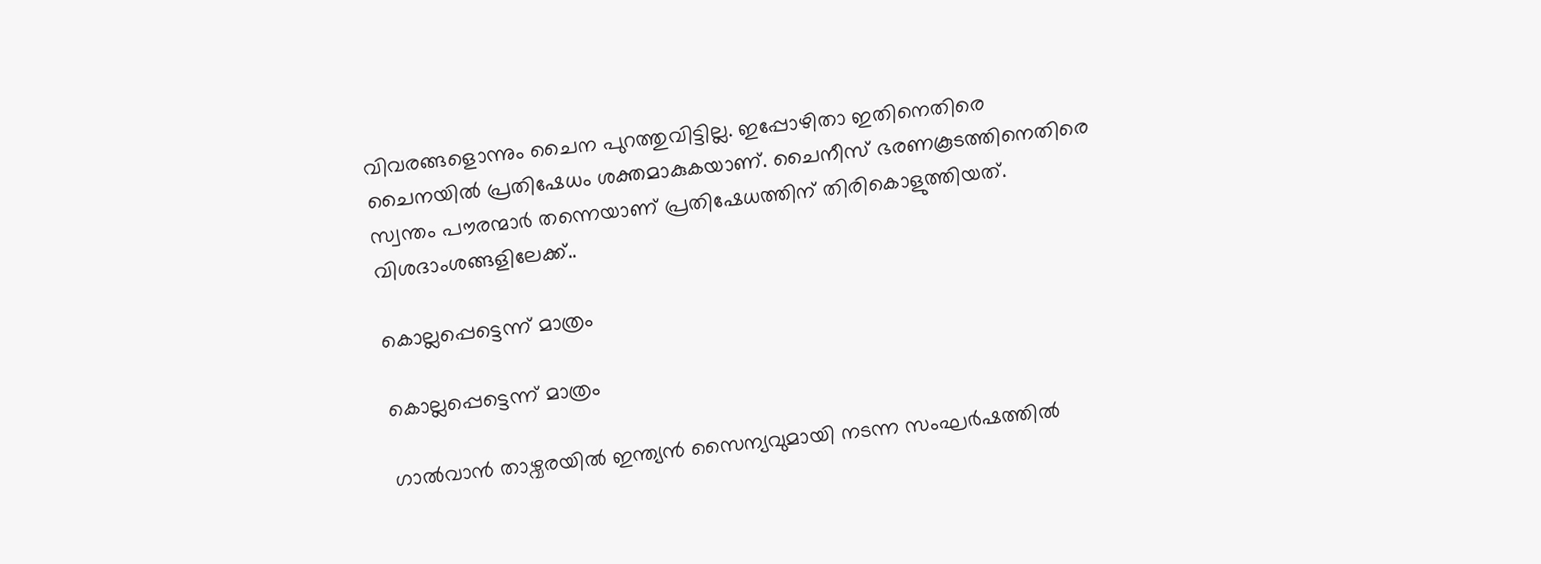വിവരങ്ങളൊന്നും ചൈന പുറത്തുവിട്ടില്ല. ഇപ്പോഴിതാ ഇതിനെതിരെ ചൈനയില്‍ പ്രതിഷേധം ശക്തമാകുകയാണ്. ചൈനീസ് ഭരണകൂടത്തിനെതിരെ സ്വന്തം പൗരന്മാര്‍ തന്നെയാണ് പ്രതിഷേധത്തിന് തിരികൊളുത്തിയത്. വിശദാംശങ്ങളിലേക്ക്..

കൊല്ലപ്പെട്ടെന്ന് മാത്രം

കൊല്ലപ്പെട്ടെന്ന് മാത്രം

ഗാല്‍വാന്‍ താഴ്വരയില്‍ ഇന്ത്യന്‍ സൈന്യവുമായി നടന്ന സംഘര്‍ഷത്തില്‍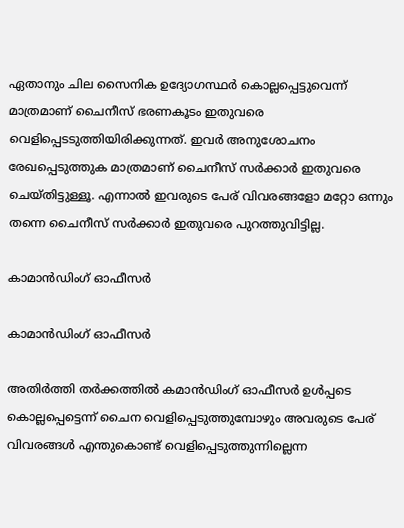ഏതാനും ചില സൈനിക ഉദ്യോഗസ്ഥര്‍ കൊല്ലപ്പെട്ടുവെന്ന് മാത്രമാണ് ചൈനീസ് ഭരണകൂടം ഇതുവരെ വെളിപ്പെടടുത്തിയിരിക്കുന്നത്. ഇവര്‍ അനുശോചനം രേഖപ്പെടുത്തുക മാത്രമാണ് ചൈനീസ് സര്‍ക്കാര്‍ ഇതുവരെ ചെയ്തിട്ടുള്ളൂ. എന്നാല്‍ ഇവരുടെ പേര് വിവരങ്ങളോ മറ്റോ ഒന്നും തന്നെ ചൈനീസ് സര്‍ക്കാര്‍ ഇതുവരെ പുറത്തുവിട്ടില്ല.

കാമാന്‍ഡിംഗ് ഓഫീസര്‍

കാമാന്‍ഡിംഗ് ഓഫീസര്‍

അതിര്‍ത്തി തര്‍ക്കത്തില്‍ കമാന്‍ഡിംഗ് ഓഫീസര്‍ ഉള്‍പ്പടെ കൊല്ലപ്പെട്ടെന്ന് ചൈന വെളിപ്പെടുത്തുമ്പോഴും അവരുടെ പേര് വിവരങ്ങള്‍ എന്തുകൊണ്ട് വെളിപ്പെടുത്തുന്നില്ലെന്ന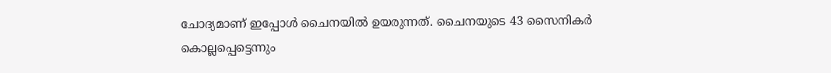ചോദ്യമാണ് ഇപ്പോള്‍ ചൈനയില്‍ ഉയരുന്നത്. ചൈനയുടെ 43 സൈനികര്‍ കൊല്ലപ്പെട്ടെന്നും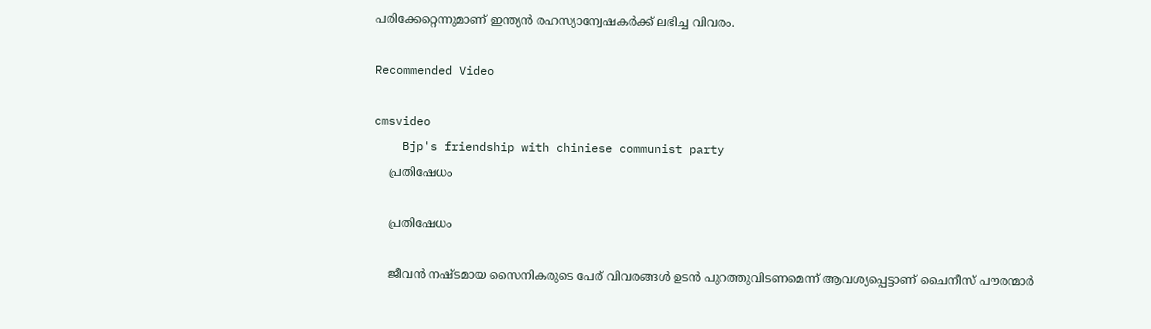പരിക്കേറ്റെന്നുമാണ് ഇന്ത്യന്‍ രഹസ്യാന്വേഷകര്‍ക്ക് ലഭിച്ച വിവരം.

Recommended Video

cmsvideo
    Bjp's friendship with chiniese communist party
    പ്രതിഷേധം

    പ്രതിഷേധം

    ജീവന്‍ നഷ്ടമായ സൈനികരുടെ പേര് വിവരങ്ങള്‍ ഉടന്‍ പുറത്തുവിടണമെന്ന് ആവശ്യപ്പെട്ടാണ് ചൈനീസ് പൗരന്മാര്‍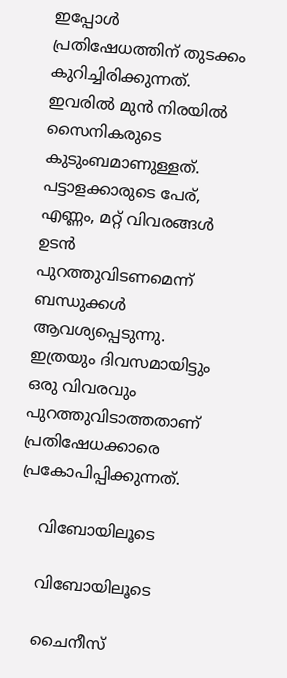ഇപ്പോള്‍ പ്രതിഷേധത്തിന് തുടക്കം കുറിച്ചിരിക്കുന്നത്. ഇവരില്‍ മുന്‍ നിരയില്‍ സൈനികരുടെ കുടുംബമാണുള്ളത്. പട്ടാളക്കാരുടെ പേര്, എണ്ണം, മറ്റ് വിവരങ്ങള്‍ ഉടന്‍ പുറത്തുവിടണമെന്ന് ബന്ധുക്കള്‍ ആവശ്യപ്പെടുന്നു. ഇത്രയും ദിവസമായിട്ടും ഒരു വിവരവും പുറത്തുവിടാത്തതാണ് പ്രതിഷേധക്കാരെ പ്രകോപിപ്പിക്കുന്നത്.

    വിബോയിലൂടെ

    വിബോയിലൂടെ

    ചൈനീസ്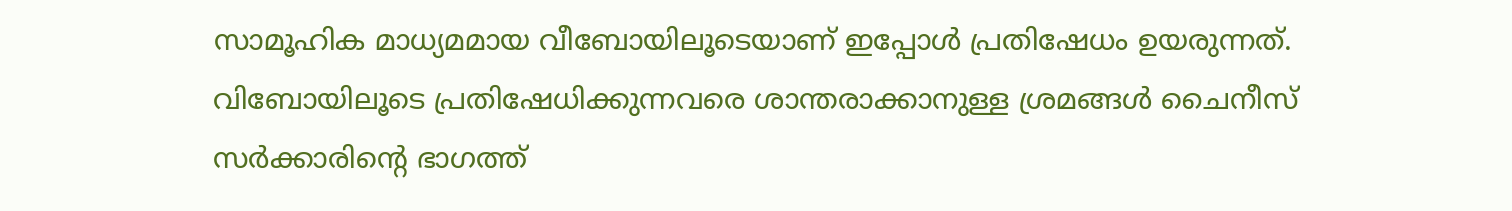സാമൂഹിക മാധ്യമമായ വീബോയിലൂടെയാണ് ഇപ്പോള്‍ പ്രതിഷേധം ഉയരുന്നത്. വിബോയിലൂടെ പ്രതിഷേധിക്കുന്നവരെ ശാന്തരാക്കാനുള്ള ശ്രമങ്ങള്‍ ചൈനീസ് സര്‍ക്കാരിന്റെ ഭാഗത്ത്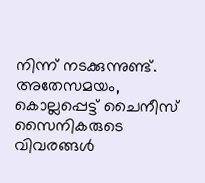നിന്ന് നടക്കുന്നുണ്ട്. അതേസമയം, കൊല്ലപ്പെട്ട് ചൈനീസ് സൈനികരുടെ വിവരങ്ങള്‍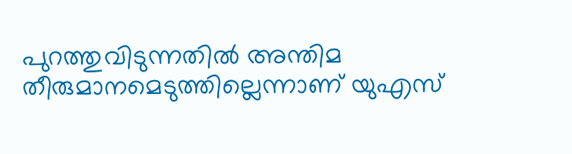പുറത്തുവിടുന്നതില്‍ അന്തിമ തീരുമാനമെടുത്തില്ലെന്നാണ് യുഎസ്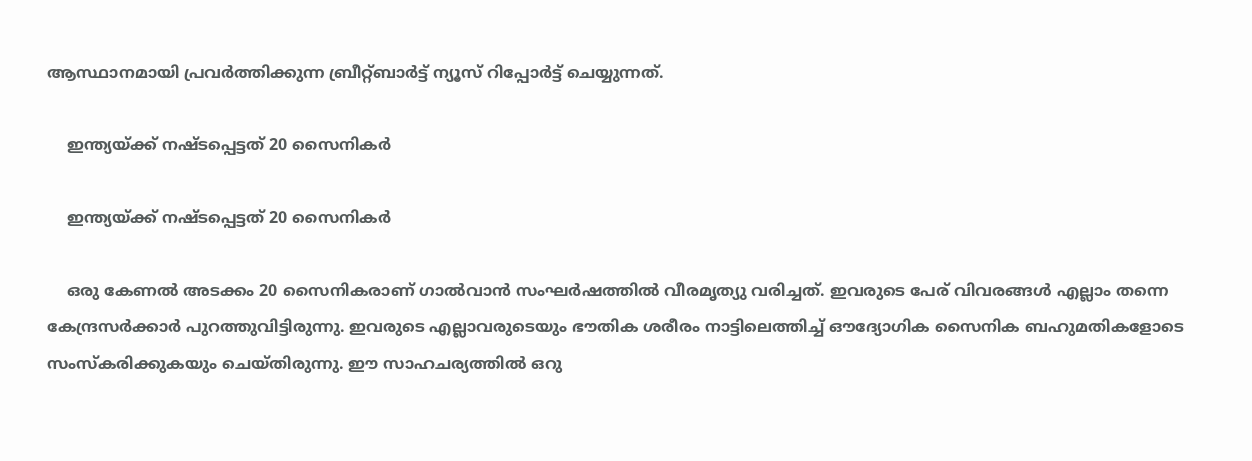ആസ്ഥാനമായി പ്രവര്‍ത്തിക്കുന്ന ബ്രീറ്റ്ബാര്‍ട്ട് ന്യൂസ് റിപ്പോര്‍ട്ട് ചെയ്യുന്നത്.

    ഇന്ത്യയ്ക്ക് നഷ്ടപ്പെട്ടത് 20 സൈനികര്‍

    ഇന്ത്യയ്ക്ക് നഷ്ടപ്പെട്ടത് 20 സൈനികര്‍

    ഒരു കേണല്‍ അടക്കം 20 സൈനികരാണ് ഗാല്‍വാന്‍ സംഘര്‍ഷത്തില്‍ വീരമൃത്യു വരിച്ചത്. ഇവരുടെ പേര് വിവരങ്ങള്‍ എല്ലാം തന്നെ കേന്ദ്രസര്‍ക്കാര്‍ പുറത്തുവിട്ടിരുന്നു. ഇവരുടെ എല്ലാവരുടെയും ഭൗതിക ശരീരം നാട്ടിലെത്തിച്ച് ഔദ്യോഗിക സൈനിക ബഹുമതികളോടെ സംസ്‌കരിക്കുകയും ചെയ്തിരുന്നു. ഈ സാഹചര്യത്തില്‍ ഒറു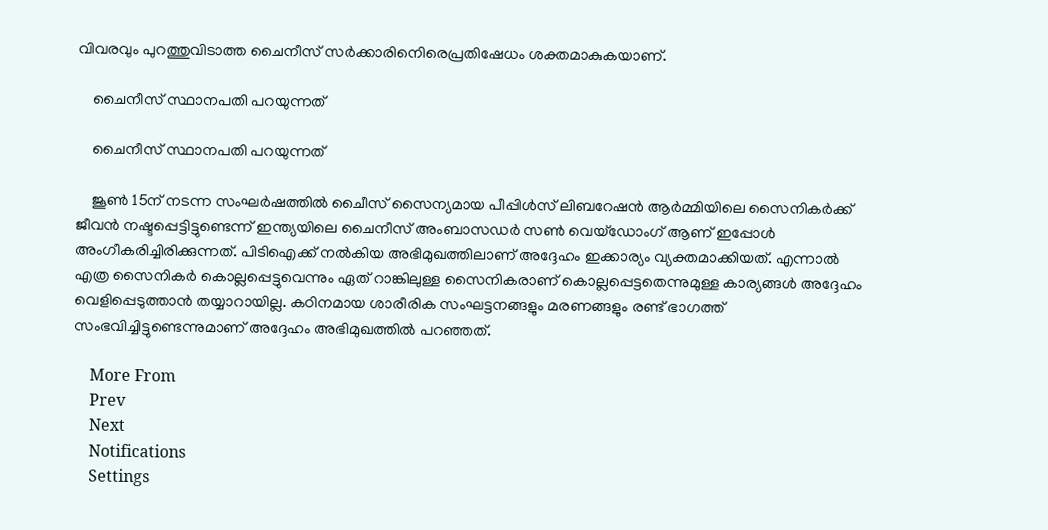വിവരവും പുറത്തുവിടാത്ത ചൈനീസ് സര്‍ക്കാരിനെിരെപ്രതിഷേധം ശക്തമാകുകയാണ്.

    ചൈനീസ് സ്ഥാനപതി പറയുന്നത്

    ചൈനീസ് സ്ഥാനപതി പറയുന്നത്

    ജൂണ്‍ 15ന് നടന്ന സംഘര്‍ഷത്തില്‍ ചൈീസ് സൈന്യമായ പീപ്പിള്‍സ് ലിബറേഷന്‍ ആര്‍മ്മിയിലെ സൈനികര്‍ക്ക് ജീവന്‍ നഷ്ടപ്പെട്ടിട്ടുണ്ടെന്ന് ഇന്ത്യയിലെ ചൈനീസ് അംബാസഡര്‍ സണ്‍ വെയ്ഡോംഗ് ആണ് ഇപ്പോള്‍ അംഗീകരിച്ചിരിക്കുന്നത്. പിടിഐക്ക് നല്‍കിയ അഭിമുഖത്തിലാണ് അദ്ദേഹം ഇക്കാര്യം വ്യക്തമാക്കിയത്. എന്നാല്‍ എത്ര സൈനികര്‍ കൊല്ലപ്പെട്ടുവെന്നും ഏത് റാങ്കിലുള്ള സൈനികരാണ് കൊല്ലപ്പെട്ടതെന്നുമുള്ള കാര്യങ്ങള്‍ അദ്ദേഹം വെളിപ്പെടുത്താന്‍ തയ്യാറായില്ല. കഠിനമായ ശാരീരിക സംഘട്ടനങ്ങളും മരണങ്ങളും രണ്ട് ഭാഗത്ത് സംഭവിച്ചിട്ടുണ്ടെന്നുമാണ് അദ്ദേഹം അഭിമുഖത്തില്‍ പറഞ്ഞത്.

    More From
    Prev
    Next
    Notifications
    Settings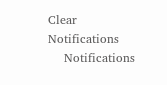Clear Notifications
    Notifications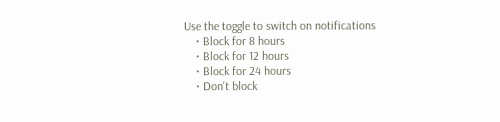Use the toggle to switch on notifications
    • Block for 8 hours
    • Block for 12 hours
    • Block for 24 hours
    • Don't block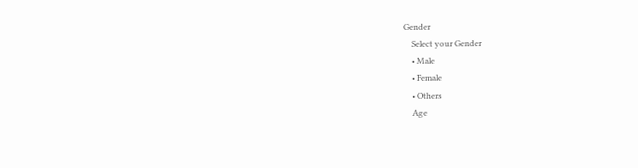Gender
    Select your Gender
    • Male
    • Female
    • Others
    Age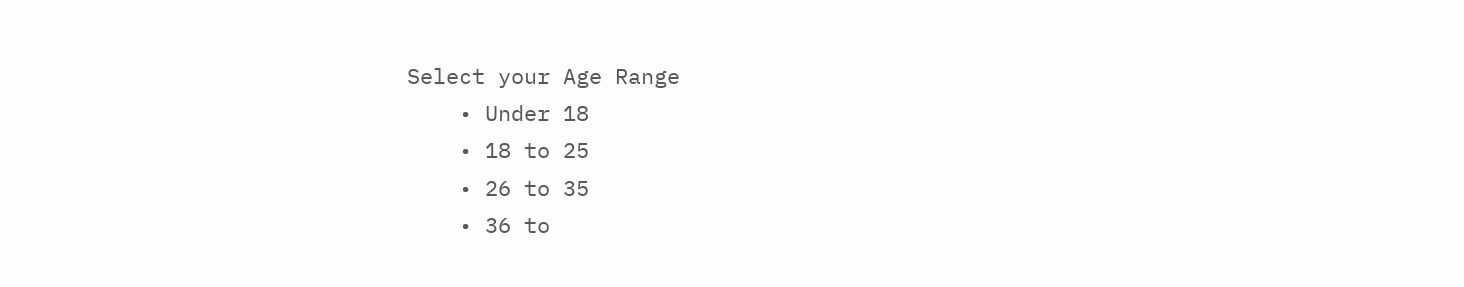Select your Age Range
    • Under 18
    • 18 to 25
    • 26 to 35
    • 36 to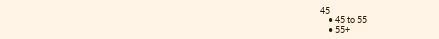45
    • 45 to 55
    • 55+